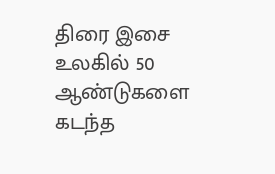திரை இசை உலகில் 50 ஆண்டுகளை கடந்த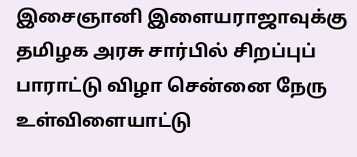இசைஞானி இளையராஜாவுக்கு தமிழக அரசு சார்பில் சிறப்புப் பாராட்டு விழா சென்னை நேரு உள்விளையாட்டு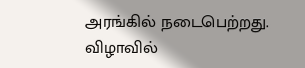அரங்கில் நடைபெற்றது.
விழாவில்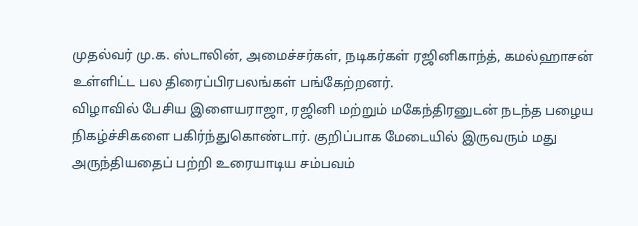முதல்வர் மு.க. ஸ்டாலின், அமைச்சர்கள், நடிகர்கள் ரஜினிகாந்த், கமல்ஹாசன் உள்ளிட்ட பல திரைப்பிரபலங்கள் பங்கேற்றனர்.
விழாவில் பேசிய இளையராஜா, ரஜினி மற்றும் மகேந்திரனுடன் நடந்த பழைய நிகழ்ச்சிகளை பகிர்ந்துகொண்டார். குறிப்பாக மேடையில் இருவரும் மது அருந்தியதைப் பற்றி உரையாடிய சம்பவம்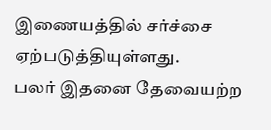இணையத்தில் சர்ச்சை ஏற்படுத்தியுள்ளது.
பலர் இதனை தேவையற்ற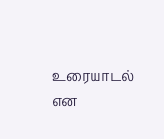உரையாடல் என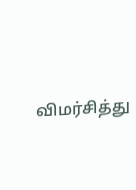விமர்சித்து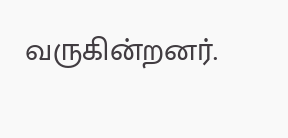வருகின்றனர்.